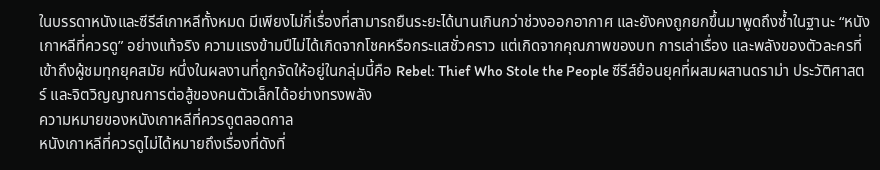ในบรรดาหนังและซีรีส์เกาหลีทั้งหมด มีเพียงไม่กี่เรื่องที่สามารถยืนระยะได้นานเกินกว่าช่วงออกอากาศ และยังคงถูกยกขึ้นมาพูดถึงซ้ำในฐานะ “หนังเกาหลีที่ควรดู” อย่างแท้จริง ความแรงข้ามปีไม่ได้เกิดจากโชคหรือกระแสชั่วคราว แต่เกิดจากคุณภาพของบท การเล่าเรื่อง และพลังของตัวละครที่เข้าถึงผู้ชมทุกยุคสมัย หนึ่งในผลงานที่ถูกจัดให้อยู่ในกลุ่มนี้คือ Rebel: Thief Who Stole the People ซีรีส์ย้อนยุคที่ผสมผสานดราม่า ประวัติศาสตร์ และจิตวิญญาณการต่อสู้ของคนตัวเล็กได้อย่างทรงพลัง
ความหมายของหนังเกาหลีที่ควรดูตลอดกาล
หนังเกาหลีที่ควรดูไม่ได้หมายถึงเรื่องที่ดังที่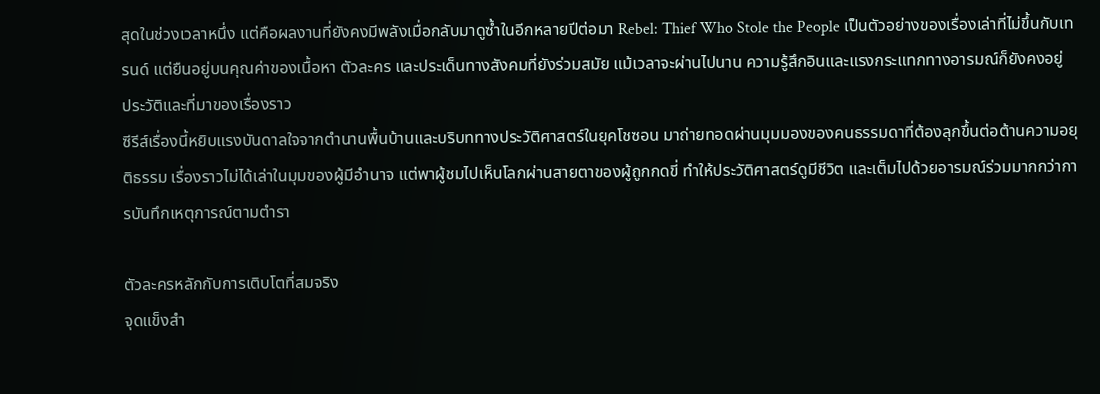สุดในช่วงเวลาหนึ่ง แต่คือผลงานที่ยังคงมีพลังเมื่อกลับมาดูซ้ำในอีกหลายปีต่อมา Rebel: Thief Who Stole the People เป็นตัวอย่างของเรื่องเล่าที่ไม่ขึ้นกับเทรนด์ แต่ยืนอยู่บนคุณค่าของเนื้อหา ตัวละคร และประเด็นทางสังคมที่ยังร่วมสมัย แม้เวลาจะผ่านไปนาน ความรู้สึกอินและแรงกระแทกทางอารมณ์ก็ยังคงอยู่
ประวัติและที่มาของเรื่องราว
ซีรีส์เรื่องนี้หยิบแรงบันดาลใจจากตำนานพื้นบ้านและบริบททางประวัติศาสตร์ในยุคโชซอน มาถ่ายทอดผ่านมุมมองของคนธรรมดาที่ต้องลุกขึ้นต่อต้านความอยุติธรรม เรื่องราวไม่ได้เล่าในมุมของผู้มีอำนาจ แต่พาผู้ชมไปเห็นโลกผ่านสายตาของผู้ถูกกดขี่ ทำให้ประวัติศาสตร์ดูมีชีวิต และเต็มไปด้วยอารมณ์ร่วมมากกว่าการบันทึกเหตุการณ์ตามตำรา

ตัวละครหลักกับการเติบโตที่สมจริง
จุดแข็งสำ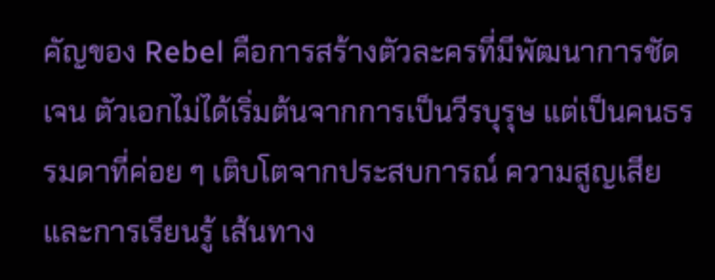คัญของ Rebel คือการสร้างตัวละครที่มีพัฒนาการชัดเจน ตัวเอกไม่ได้เริ่มต้นจากการเป็นวีรบุรุษ แต่เป็นคนธรรมดาที่ค่อย ๆ เติบโตจากประสบการณ์ ความสูญเสีย และการเรียนรู้ เส้นทาง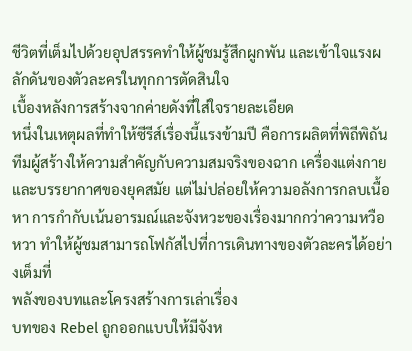ชีวิตที่เต็มไปด้วยอุปสรรคทำให้ผู้ชมรู้สึกผูกพัน และเข้าใจแรงผลักดันของตัวละครในทุกการตัดสินใจ
เบื้องหลังการสร้างจากค่ายดังที่ใส่ใจรายละเอียด
หนึ่งในเหตุผลที่ทำให้ซีรีส์เรื่องนี้แรงข้ามปี คือการผลิตที่พิถีพิถัน ทีมผู้สร้างให้ความสำคัญกับความสมจริงของฉาก เครื่องแต่งกาย และบรรยากาศของยุคสมัย แต่ไม่ปล่อยให้ความอลังการกลบเนื้อหา การกำกับเน้นอารมณ์และจังหวะของเรื่องมากกว่าความหวือหวา ทำให้ผู้ชมสามารถโฟกัสไปที่การเดินทางของตัวละครได้อย่างเต็มที่
พลังของบทและโครงสร้างการเล่าเรื่อง
บทของ Rebel ถูกออกแบบให้มีจังห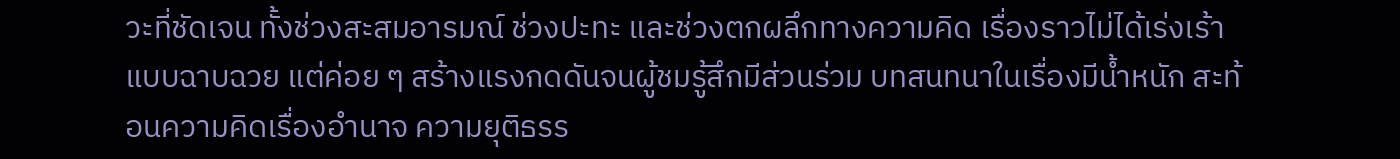วะที่ชัดเจน ทั้งช่วงสะสมอารมณ์ ช่วงปะทะ และช่วงตกผลึกทางความคิด เรื่องราวไม่ได้เร่งเร้าแบบฉาบฉวย แต่ค่อย ๆ สร้างแรงกดดันจนผู้ชมรู้สึกมีส่วนร่วม บทสนทนาในเรื่องมีน้ำหนัก สะท้อนความคิดเรื่องอำนาจ ความยุติธรร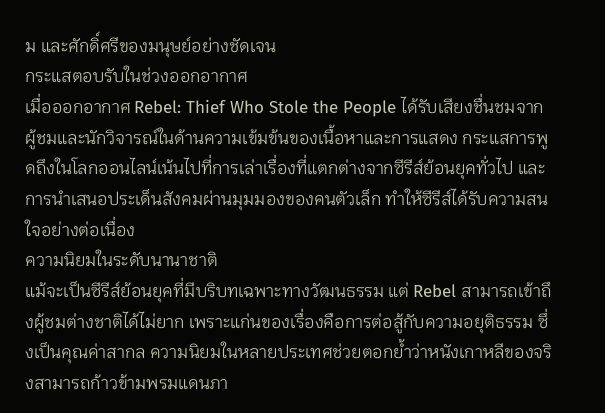ม และศักดิ์ศรีของมนุษย์อย่างชัดเจน
กระแสตอบรับในช่วงออกอากาศ
เมื่อออกอากาศ Rebel: Thief Who Stole the People ได้รับเสียงชื่นชมจากผู้ชมและนักวิจารณ์ในด้านความเข้มข้นของเนื้อหาและการแสดง กระแสการพูดถึงในโลกออนไลน์เน้นไปที่การเล่าเรื่องที่แตกต่างจากซีรีส์ย้อนยุคทั่วไป และการนำเสนอประเด็นสังคมผ่านมุมมองของคนตัวเล็ก ทำให้ซีรีส์ได้รับความสนใจอย่างต่อเนื่อง
ความนิยมในระดับนานาชาติ
แม้จะเป็นซีรีส์ย้อนยุคที่มีบริบทเฉพาะทางวัฒนธรรม แต่ Rebel สามารถเข้าถึงผู้ชมต่างชาติได้ไม่ยาก เพราะแก่นของเรื่องคือการต่อสู้กับความอยุติธรรม ซึ่งเป็นคุณค่าสากล ความนิยมในหลายประเทศช่วยตอกย้ำว่าหนังเกาหลีของจริงสามารถก้าวข้ามพรมแดนภา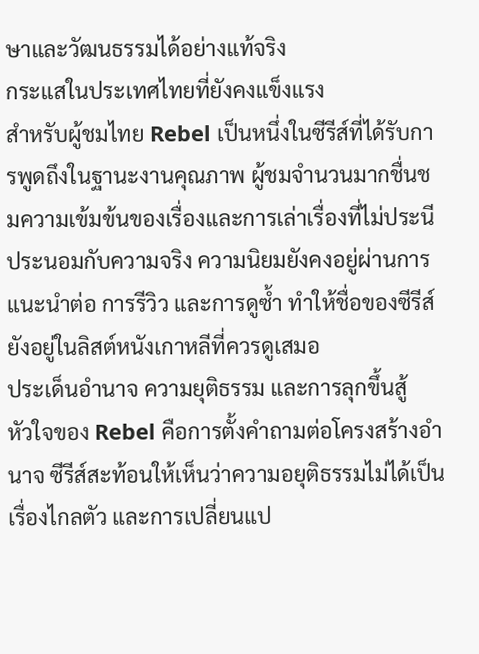ษาและวัฒนธรรมได้อย่างแท้จริง
กระแสในประเทศไทยที่ยังคงแข็งแรง
สำหรับผู้ชมไทย Rebel เป็นหนึ่งในซีรีส์ที่ได้รับการพูดถึงในฐานะงานคุณภาพ ผู้ชมจำนวนมากชื่นชมความเข้มข้นของเรื่องและการเล่าเรื่องที่ไม่ประนีประนอมกับความจริง ความนิยมยังคงอยู่ผ่านการแนะนำต่อ การรีวิว และการดูซ้ำ ทำให้ชื่อของซีรีส์ยังอยู่ในลิสต์หนังเกาหลีที่ควรดูเสมอ
ประเด็นอำนาจ ความยุติธรรม และการลุกขึ้นสู้
หัวใจของ Rebel คือการตั้งคำถามต่อโครงสร้างอำนาจ ซีรีส์สะท้อนให้เห็นว่าความอยุติธรรมไม่ได้เป็นเรื่องไกลตัว และการเปลี่ยนแป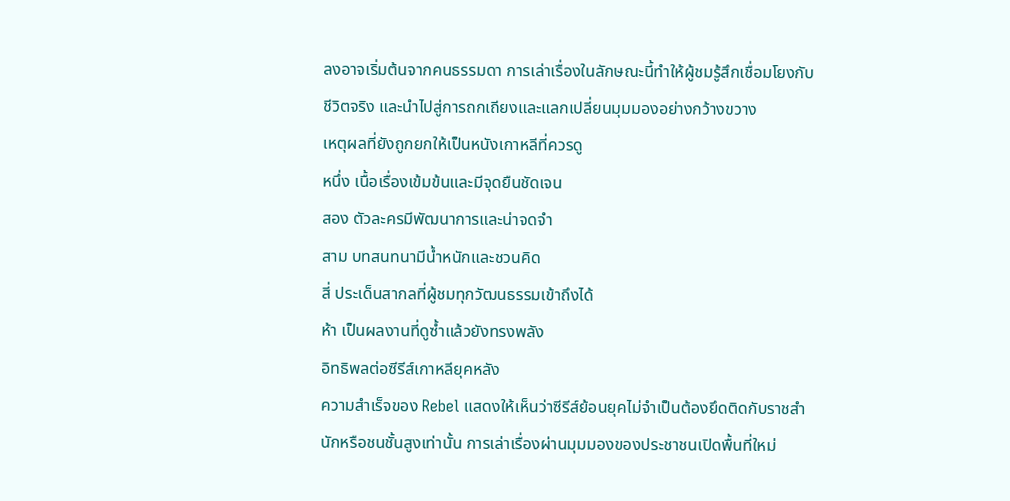ลงอาจเริ่มต้นจากคนธรรมดา การเล่าเรื่องในลักษณะนี้ทำให้ผู้ชมรู้สึกเชื่อมโยงกับชีวิตจริง และนำไปสู่การถกเถียงและแลกเปลี่ยนมุมมองอย่างกว้างขวาง
เหตุผลที่ยังถูกยกให้เป็นหนังเกาหลีที่ควรดู
หนึ่ง เนื้อเรื่องเข้มข้นและมีจุดยืนชัดเจน
สอง ตัวละครมีพัฒนาการและน่าจดจำ
สาม บทสนทนามีน้ำหนักและชวนคิด
สี่ ประเด็นสากลที่ผู้ชมทุกวัฒนธรรมเข้าถึงได้
ห้า เป็นผลงานที่ดูซ้ำแล้วยังทรงพลัง
อิทธิพลต่อซีรีส์เกาหลียุคหลัง
ความสำเร็จของ Rebel แสดงให้เห็นว่าซีรีส์ย้อนยุคไม่จำเป็นต้องยึดติดกับราชสำนักหรือชนชั้นสูงเท่านั้น การเล่าเรื่องผ่านมุมมองของประชาชนเปิดพื้นที่ใหม่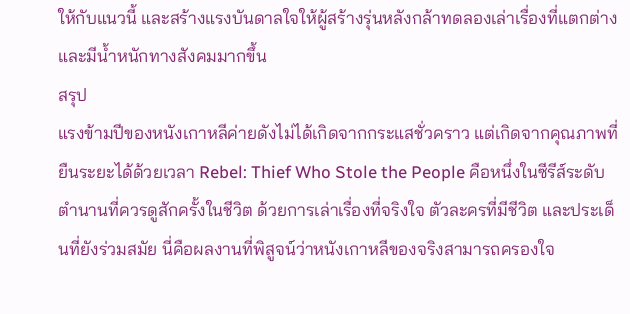ให้กับแนวนี้ และสร้างแรงบันดาลใจให้ผู้สร้างรุ่นหลังกล้าทดลองเล่าเรื่องที่แตกต่างและมีน้ำหนักทางสังคมมากขึ้น
สรุป
แรงข้ามปีของหนังเกาหลีค่ายดังไม่ได้เกิดจากกระแสชั่วคราว แต่เกิดจากคุณภาพที่ยืนระยะได้ด้วยเวลา Rebel: Thief Who Stole the People คือหนึ่งในซีรีส์ระดับตำนานที่ควรดูสักครั้งในชีวิต ด้วยการเล่าเรื่องที่จริงใจ ตัวละครที่มีชีวิต และประเด็นที่ยังร่วมสมัย นี่คือผลงานที่พิสูจน์ว่าหนังเกาหลีของจริงสามารถครองใจ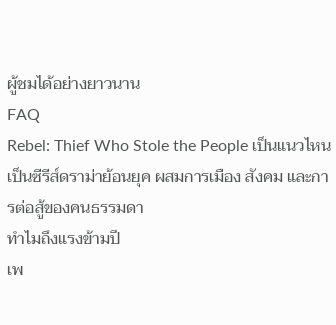ผู้ชมได้อย่างยาวนาน
FAQ
Rebel: Thief Who Stole the People เป็นแนวไหน
เป็นซีรีส์ดราม่าย้อนยุค ผสมการเมือง สังคม และการต่อสู้ของคนธรรมดา
ทำไมถึงแรงข้ามปี
เพ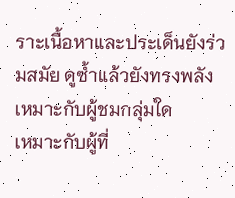ราะเนื้อหาและประเด็นยังร่วมสมัย ดูซ้ำแล้วยังทรงพลัง
เหมาะกับผู้ชมกลุ่มใด
เหมาะกับผู้ที่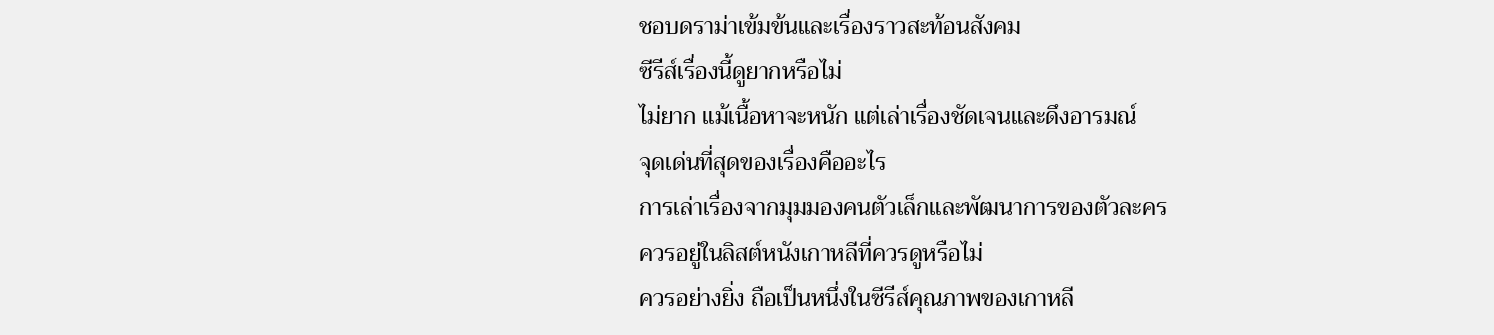ชอบดราม่าเข้มข้นและเรื่องราวสะท้อนสังคม
ซีรีส์เรื่องนี้ดูยากหรือไม่
ไม่ยาก แม้เนื้อหาจะหนัก แต่เล่าเรื่องชัดเจนและดึงอารมณ์
จุดเด่นที่สุดของเรื่องคืออะไร
การเล่าเรื่องจากมุมมองคนตัวเล็กและพัฒนาการของตัวละคร
ควรอยู่ในลิสต์หนังเกาหลีที่ควรดูหรือไม่
ควรอย่างยิ่ง ถือเป็นหนึ่งในซีรีส์คุณภาพของเกาหลี